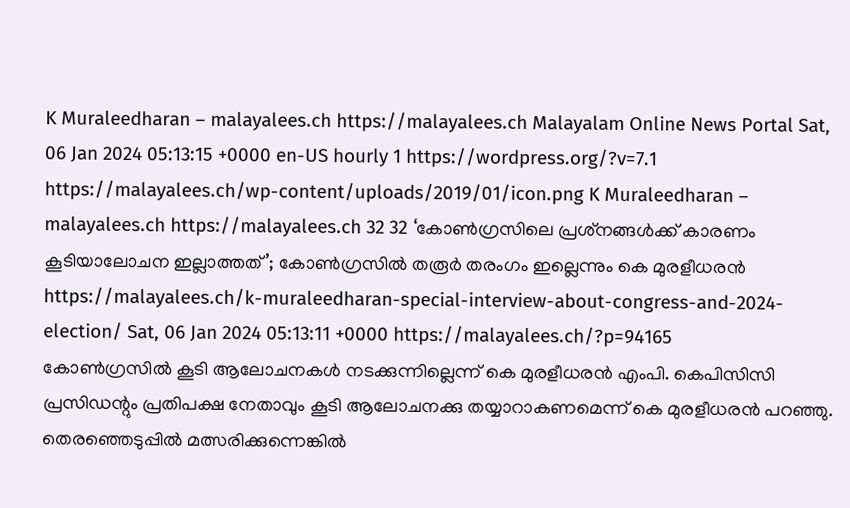K Muraleedharan – malayalees.ch https://malayalees.ch Malayalam Online News Portal Sat, 06 Jan 2024 05:13:15 +0000 en-US hourly 1 https://wordpress.org/?v=7.1 https://malayalees.ch/wp-content/uploads/2019/01/icon.png K Muraleedharan – malayalees.ch https://malayalees.ch 32 32 ‘കോണ്‍ഗ്രസിലെ പ്രശ്‌നങ്ങള്‍ക്ക് കാരണം കൂടിയാലോചന ഇല്ലാത്തത്’; കോണ്‍ഗ്രസില്‍ തരൂര്‍ തരംഗം ഇല്ലെന്നും കെ മുരളീധരന്‍ https://malayalees.ch/k-muraleedharan-special-interview-about-congress-and-2024-election/ Sat, 06 Jan 2024 05:13:11 +0000 https://malayalees.ch/?p=94165
കോണ്‍ഗ്രസില്‍ കൂടി ആലോചനകള്‍ നടക്കുന്നില്ലെന്ന് കെ മുരളീധരന്‍ എംപി. കെപിസിസി പ്രസിഡന്റും പ്രതിപക്ഷ നേതാവും കൂടി ആലോചനക്കു തയ്യാറാകണമെന്ന് കെ മുരളീധരന്‍ പറഞ്ഞു. തെരഞ്ഞെടുപ്പില്‍ മത്സരിക്കുന്നെങ്കില്‍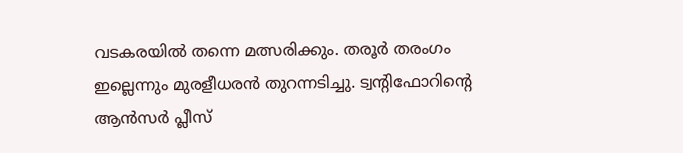വടകരയില്‍ തന്നെ മത്സരിക്കും. തരൂര്‍ തരംഗം ഇല്ലെന്നും മുരളീധരന്‍ തുറന്നടിച്ചു. ട്വന്റിഫോറിന്റെ ആന്‍സര്‍ പ്ലീസ്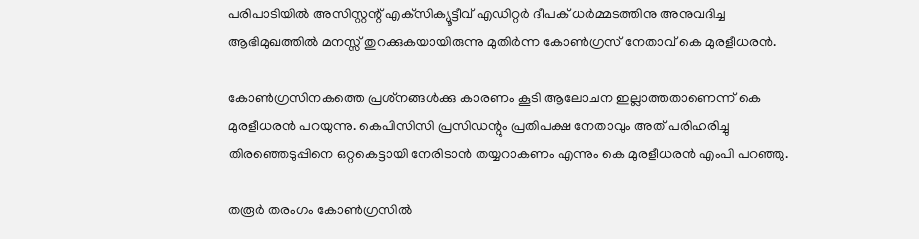പരിപാടിയില്‍ അസിസ്റ്റന്റ് എക്‌സിക്യൂട്ടീവ് എഡിറ്റര്‍ ദീപക് ധര്‍മ്മടത്തിനു അനുവദിച്ച ആഭിമുഖത്തില്‍ മനസ്സ് തുറക്കുകയായിരുന്നു മുതിര്‍ന്ന കോണ്‍ഗ്രസ് നേതാവ് കെ മുരളീധരന്‍.

കോണ്‍ഗ്രസിനകത്തെ പ്രശ്‌നങ്ങള്‍ക്കു കാരണം കൂടി ആലോചന ഇല്ലാത്തതാണെന്ന് കെ മുരളീധരന്‍ പറയുന്നു. കെപിസിസി പ്രസിഡന്റും പ്രതിപക്ഷ നേതാവും അത് പരിഹരിച്ചു തിരഞ്ഞെടുപ്പിനെ ഒറ്റകെട്ടായി നേരിടാന്‍ തയ്യറാകണം എന്നും കെ മുരളീധരന്‍ എംപി പറഞ്ഞു.

തരൂര്‍ തരംഗം കോണ്‍ഗ്രസില്‍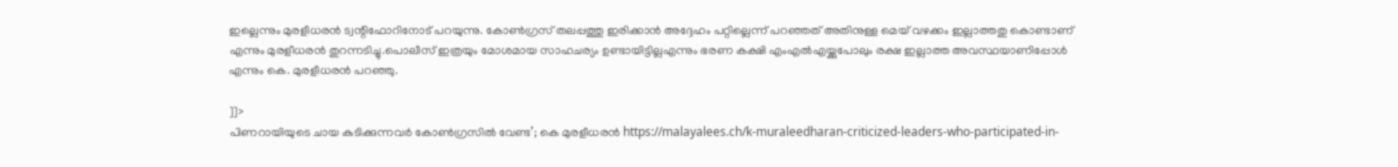ഇല്ലെന്നും മുരളീധരന്‍ ട്വന്റിഫോറിനോട് പറയുന്നു. കോണ്‍ഗ്രസ് തലപ്പത്തു ഇരിക്കാന്‍ അദ്ദേഹം പറ്റില്ലെന്ന് പറഞ്ഞത് അതിനുള്ള മെയ് വഴക്കം ഇല്ലാത്തതു കൊണ്ടാണ് എന്നും മുരളീധരന്‍ തുറന്നടിച്ചു.പൊലീസ് ഇത്രയും മോശമായ സാഹചര്യം ഉണ്ടായിട്ടില്ലഎന്നും ഭരണ കക്ഷി എംഎല്‍എയ്ക്കുപോലും രക്ഷ ഇല്ലാത്ത അവസ്ഥയാണിപ്പോള്‍ എന്നും കെ. മുരളീധരന്‍ പറഞ്ഞു.

]]>
പിണറായിയുടെ ചായ കുടിക്കുന്നവർ കോൺഗ്രസിൽ വേണ്ട’; കെ മുരളീധരൻ https://malayalees.ch/k-muraleedharan-criticized-leaders-who-participated-in-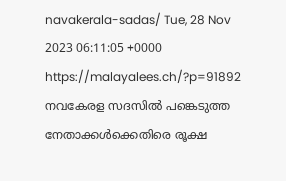navakerala-sadas/ Tue, 28 Nov 2023 06:11:05 +0000 https://malayalees.ch/?p=91892 നവകേരള സദസിൽ പങ്കെടുത്ത നേതാക്കൾക്കെതിരെ രൂക്ഷ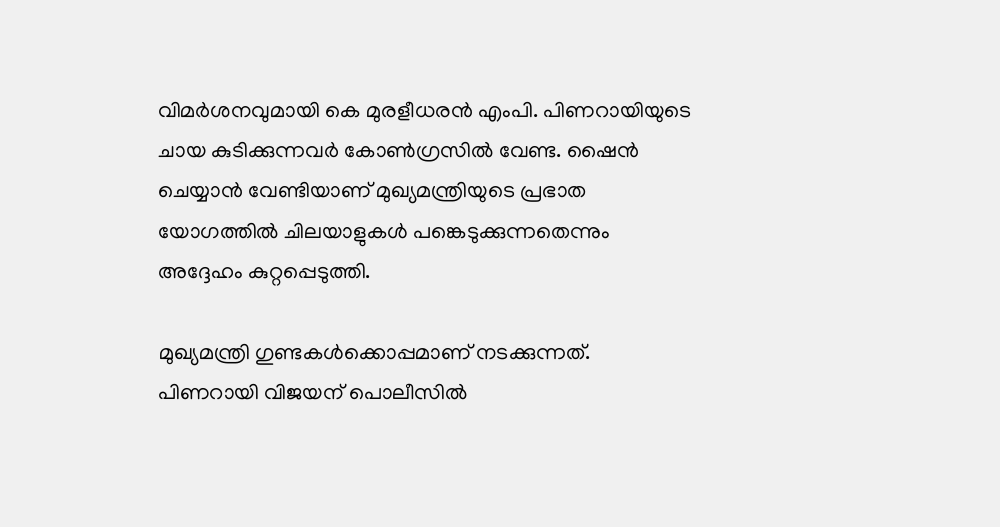വിമർശനവുമായി കെ മുരളീധരൻ എംപി. പിണറായിയുടെ ചായ കുടിക്കുന്നവർ കോൺഗ്രസിൽ വേണ്ട. ഷൈൻ ചെയ്യാൻ വേണ്ടിയാണ് മുഖ്യമന്ത്രിയുടെ പ്രഭാത യോഗത്തിൽ ചിലയാളുകൾ പങ്കെടുക്കുന്നതെന്നും അദ്ദേഹം കുറ്റപ്പെടുത്തി.

മുഖ്യമന്ത്രി ഗുണ്ടകൾക്കൊപ്പമാണ് നടക്കുന്നത്. പിണറായി വിജയന് പൊലീസിൽ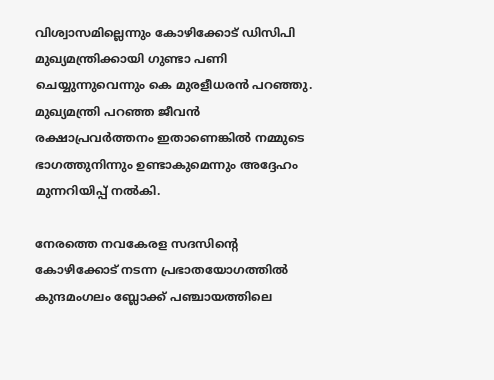വിശ്വാസമില്ലെന്നും കോഴിക്കോട് ഡിസിപി മുഖ്യമന്ത്രിക്കായി ഗുണ്ടാ പണി ചെയ്യുന്നുവെന്നും കെ മുരളീധരൻ പറഞ്ഞു. മുഖ്യമന്ത്രി പറഞ്ഞ ജീവൻ രക്ഷാപ്രവർത്തനം ഇതാണെങ്കിൽ നമ്മുടെ ഭാഗത്തുനിന്നും ഉണ്ടാകുമെന്നും അദ്ദേഹം മുന്നറിയിപ്പ് നൽകി.

നേരത്തെ നവകേരള സദസിന്റെ കോഴിക്കോട് നടന്ന പ്രഭാതയോഗത്തിൽ കുന്ദമംഗലം ബ്ലോക്ക് പഞ്ചായത്തിലെ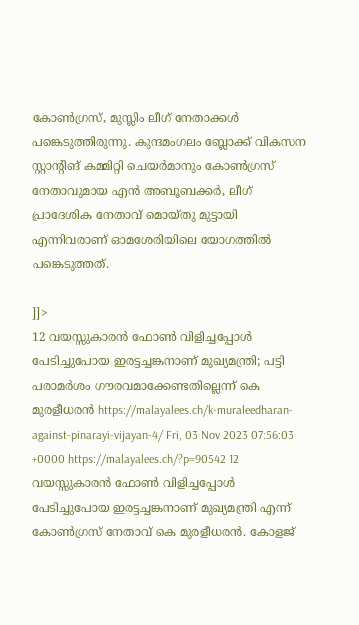കോൺഗ്രസ്, മുസ്ലിം ലീഗ് നേതാക്കള്‍ പങ്കെടുത്തിരുന്നു. കുന്ദമംഗലം ബ്ലോക്ക് വികസന സ്റ്റാന്റിങ് കമ്മിറ്റി ചെയർമാനും കോൺഗ്രസ് നേതാവുമായ എൻ അബൂബക്കർ, ലീഗ് പ്രാദേശിക നേതാവ് മൊയ്തു മുട്ടായി എന്നിവരാണ് ഓമശേരിയിലെ യോഗത്തിൽ പങ്കെടുത്തത്.

]]>
12 വയസ്സുകാരൻ ഫോൺ വിളിച്ചപ്പോൾ പേടിച്ചുപോയ ഇരട്ടച്ചങ്കനാണ് മുഖ്യമന്ത്രി; പട്ടി പരാമർശം ഗൗരവമാക്കേണ്ടതില്ലെന്ന് കെ മുരളീധരൻ https://malayalees.ch/k-muraleedharan-against-pinarayi-vijayan-4/ Fri, 03 Nov 2023 07:56:03 +0000 https://malayalees.ch/?p=90542 12 വയസ്സുകാരൻ ഫോൺ വിളിച്ചപ്പോൾ പേടിച്ചുപോയ ഇരട്ടച്ചങ്കനാണ് മുഖ്യമന്ത്രി എന്ന് കോൺഗ്രസ് നേതാവ് കെ മുരളീധരൻ. കോളജ്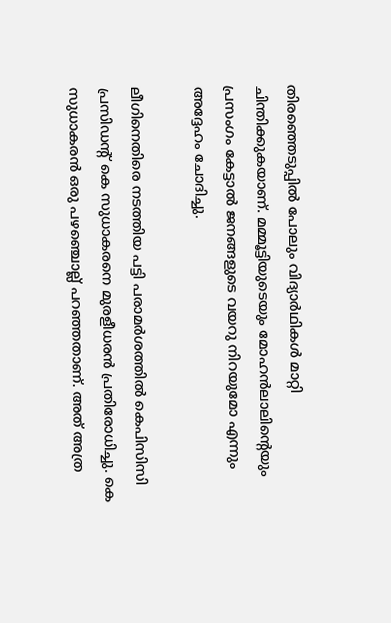തിരഞ്ഞെടുപ്പിൽ പോലും വിദ്യാർഥികൾ മാറ്റി ചിന്തിക്കുകയാണ്. മമ്മൂട്ടിയുടെയും മോഹൻലാലിന്റെയും പ്രസംഗം കേട്ടാൽ ജനങ്ങളുടെ വയറു നിറയുമോ എന്നും അദ്ദേഹം ചോദിച്ചു.

ലീഗിനെതിരെ നടത്തിയ പട്ടി പരാമർശത്തിൽ കെപിസിസി പ്രസിഡൻ്റ് കെ സുധാകരനെ മുരളീധരൻ പ്രതിരോധിച്ചു. കെ സുധാകരൻ ഒരു പഴഞ്ചൊല്ല് പറഞ്ഞതാണ്. അത് അത്ര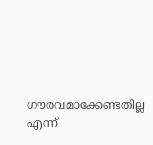ഗൗരവമാക്കേണ്ടതില്ല എന്ന്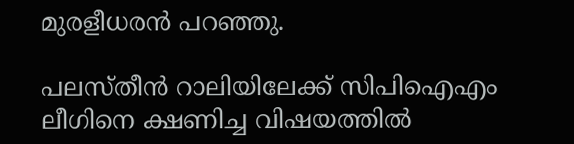മുരളീധരൻ പറഞ്ഞു.

പലസ്തീൻ റാലിയിലേക്ക് സിപിഐഎം ലീഗിനെ ക്ഷണിച്ച വിഷയത്തിൽ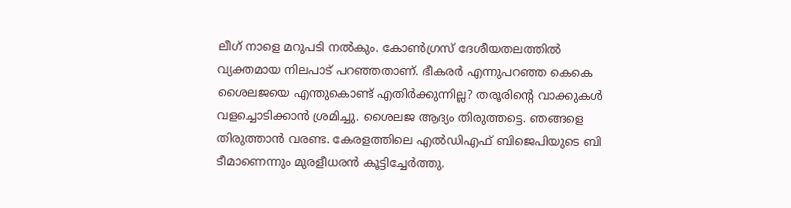ലീഗ് നാളെ മറുപടി നൽകും. കോൺഗ്രസ് ദേശീയതലത്തിൽ വ്യക്തമായ നിലപാട് പറഞ്ഞതാണ്. ഭീകരർ എന്നുപറഞ്ഞ കെകെ ശൈലജയെ എന്തുകൊണ്ട് എതിർക്കുന്നില്ല? തരൂരിന്റെ വാക്കുകൾ വളച്ചൊടിക്കാൻ ശ്രമിച്ചു. ശൈലജ ആദ്യം തിരുത്തട്ടെ. ഞങ്ങളെ തിരുത്താൻ വരണ്ട. കേരളത്തിലെ എൽഡിഎഫ് ബിജെപിയുടെ ബി ടീമാണെന്നും മുരളീധരൻ കൂട്ടിച്ചേർത്തു.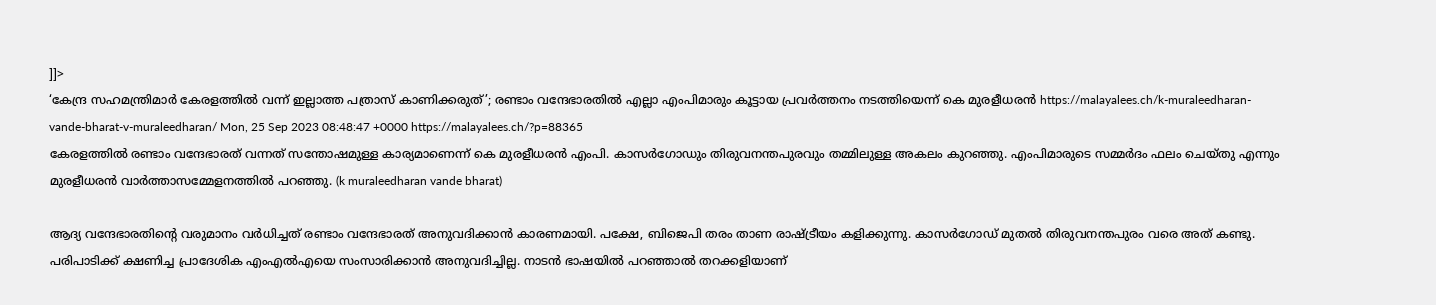]]>
‘കേന്ദ്ര സഹമന്ത്രിമാർ കേരളത്തിൽ വന്ന് ഇല്ലാത്ത പത്രാസ് കാണിക്കരുത്’; രണ്ടാം വന്ദേഭാരതിൽ എല്ലാ എംപിമാരും കൂട്ടായ പ്രവർത്തനം നടത്തിയെന്ന് കെ മുരളീധരൻ https://malayalees.ch/k-muraleedharan-vande-bharat-v-muraleedharan/ Mon, 25 Sep 2023 08:48:47 +0000 https://malayalees.ch/?p=88365
കേരളത്തിൽ രണ്ടാം വന്ദേഭാരത് വന്നത് സന്തോഷമുള്ള കാര്യമാണെന്ന് കെ മുരളീധരൻ എംപി. കാസർഗോഡും തിരുവനന്തപുരവും തമ്മിലുള്ള അകലം കുറഞ്ഞു. എംപിമാരുടെ സമ്മർദം ഫലം ചെയ്തു എന്നും മുരളീധരൻ വാർത്താസമ്മേളനത്തിൽ പറഞ്ഞു. (k muraleedharan vande bharat)

ആദ്യ വന്ദേഭാരതിന്റെ വരുമാനം വർധിച്ചത് രണ്ടാം വന്ദേഭാരത് അനുവദിക്കാൻ കാരണമായി. പക്ഷേ, ബിജെപി തരം താണ രാഷ്ട്രീയം കളിക്കുന്നു. കാസർഗോഡ് മുതൽ തിരുവനന്തപുരം വരെ അത് കണ്ടു. പരിപാടിക്ക് ക്ഷണിച്ച പ്രാദേശിക എംഎൽഎയെ സംസാരിക്കാൻ അനുവദിച്ചില്ല. നാടൻ ഭാഷയിൽ പറഞ്ഞാൽ തറക്കളിയാണ്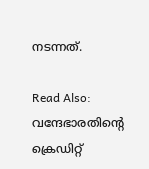നടന്നത്.

Read Also: വന്ദേഭാരതിന്റെ ക്രെഡിറ്റ്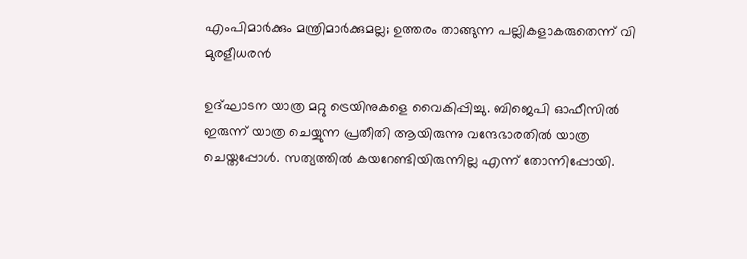എംപിമാര്‍ക്കും മന്ത്രിമാര്‍ക്കുമല്ല; ഉത്തരം താങ്ങുന്ന പല്ലികളാകരുതെന്ന് വി മുരളീധരന്‍

ഉദ്ഘാടന യാത്ര മറ്റു ട്രെയിനുകളെ വൈകിപ്പിച്ചു. ബിജെപി ഓഫീസിൽ ഇരുന്ന് യാത്ര ചെയ്യുന്ന പ്രതീതി ആയിരുന്നു വന്ദേഭാരതിൽ യാത്ര ചെയ്തപ്പോൾ. സത്യത്തിൽ കയറേണ്ടിയിരുന്നില്ല എന്ന് തോന്നിപ്പോയി.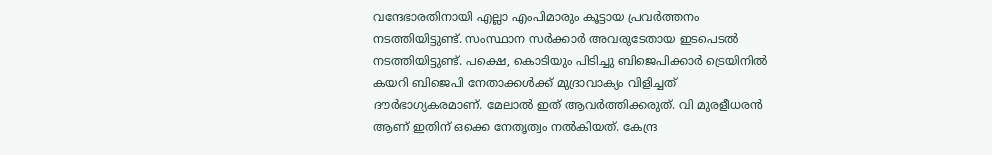വന്ദേഭാരതിനായി എല്ലാ എംപിമാരും കൂട്ടായ പ്രവർത്തനം നടത്തിയിട്ടുണ്ട്. സംസ്ഥാന സർക്കാർ അവരുടേതായ ഇടപെടൽ നടത്തിയിട്ടുണ്ട്. പക്ഷെ, കൊടിയും പിടിച്ചു ബിജെപിക്കാർ ട്രെയിനിൽ കയറി ബിജെപി നേതാക്കൾക്ക് മുദ്രാവാക്യം വിളിച്ചത് ദൗർഭാഗ്യകരമാണ്. മേലാൽ ഇത് ആവർത്തിക്കരുത്. വി മുരളീധരൻ ആണ് ഇതിന് ഒക്കെ നേതൃത്വം നൽകിയത്. കേന്ദ്ര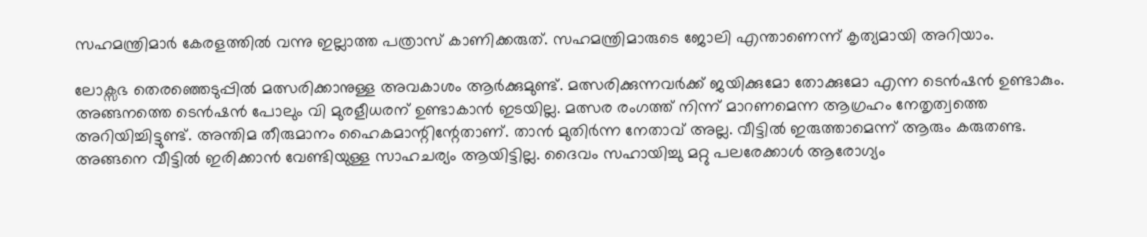സഹമന്ത്രിമാർ കേരളത്തിൽ വന്നു ഇല്ലാത്ത പത്രാസ് കാണിക്കരുത്. സഹമന്ത്രിമാരുടെ ജോലി എന്താണെന്ന് കൃത്യമായി അറിയാം.

ലോക്സഭ തെരഞ്ഞെടുപ്പിൽ മത്സരിക്കാനുള്ള അവകാശം ആർക്കുമുണ്ട്. മത്സരിക്കുന്നവർക്ക് ജയിക്കുമോ തോക്കുമോ എന്ന ടെൻഷൻ ഉണ്ടാകും. അങ്ങനത്തെ ടെൻഷൻ പോലും വി മുരളീധരന് ഉണ്ടാകാൻ ഇടയില്ല. മത്സര രംഗത്ത് നിന്ന് മാറണമെന്ന ആഗ്രഹം നേതൃത്വത്തെ അറിയിച്ചിട്ടുണ്ട്. അന്തിമ തീരുമാനം ഹൈകമാന്റിന്റേതാണ്. താൻ മുതിർന്ന നേതാവ് അല്ല. വീട്ടിൽ ഇരുത്താമെന്ന് ആരും കരുതണ്ട. അങ്ങനെ വീട്ടിൽ ഇരിക്കാൻ വേണ്ടിയുള്ള സാഹചര്യം ആയിട്ടില്ല. ദൈവം സഹായിച്ചു മറ്റു പലരേക്കാൾ ആരോഗ്യം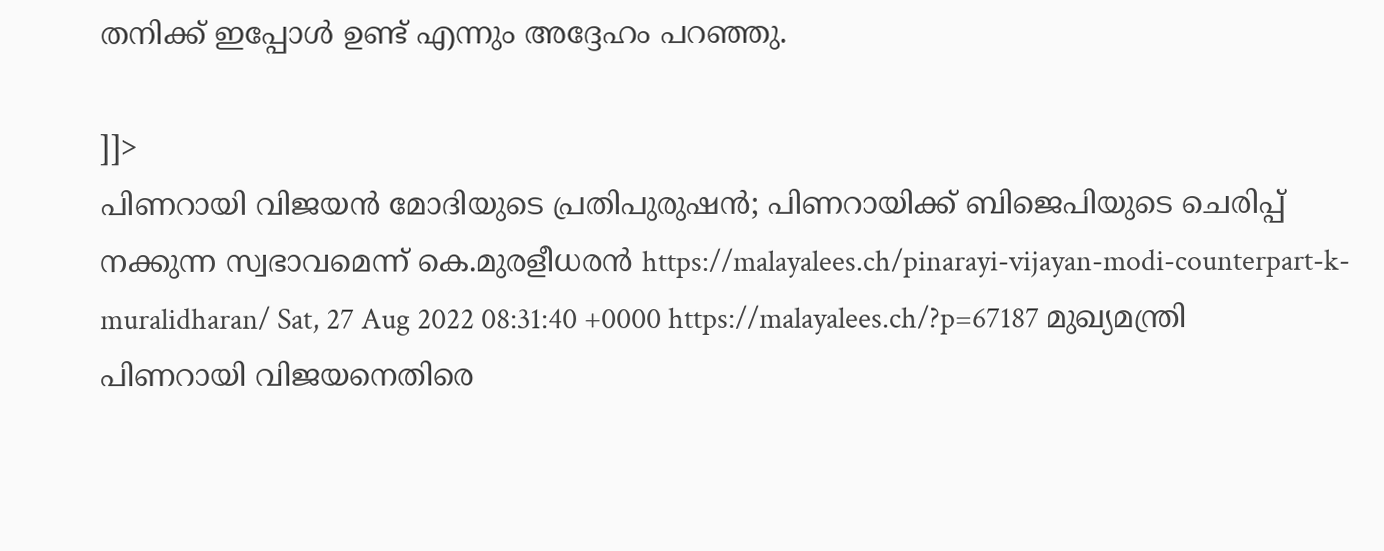തനിക്ക് ഇപ്പോൾ ഉണ്ട് എന്നും അദ്ദേഹം പറഞ്ഞു.

]]>
പിണറായി വിജയൻ മോദിയുടെ പ്രതിപുരുഷൻ; പിണറായിക്ക് ബിജെപിയുടെ ചെരിപ്പ് നക്കുന്ന സ്വഭാവമെന്ന് കെ.മുരളീധരൻ https://malayalees.ch/pinarayi-vijayan-modi-counterpart-k-muralidharan/ Sat, 27 Aug 2022 08:31:40 +0000 https://malayalees.ch/?p=67187 മുഖ്യമന്ത്രി പിണറായി വിജയനെതിരെ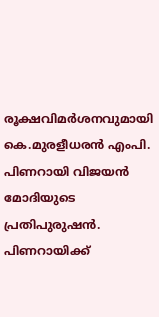രൂക്ഷവിമർശനവുമായി കെ.മുരളീധരൻ എംപി. പിണറായി വിജയൻ മോദിയുടെ പ്രതിപുരുഷൻ. പിണറായിക്ക്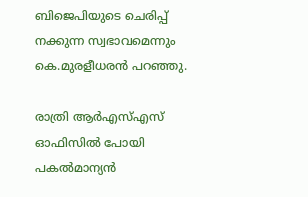ബിജെപിയുടെ ചെരിപ്പ് നക്കുന്ന സ്വഭാവമെന്നും കെ.മുരളീധരൻ പറ‍ഞ്ഞു.

രാത്രി ആർഎസ്എസ് ഓഫിസിൽ പോയി പകൽമാന്യൻ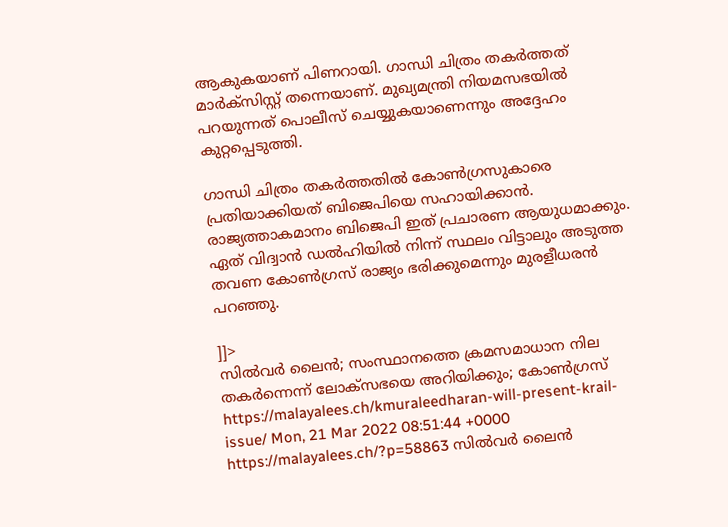ആകുകയാണ് പിണറായി. ഗാന്ധി ചിത്രം തകർത്തത് മാർക്സിസ്റ്റ് തന്നെയാണ്. മുഖ്യമന്ത്രി നിയമസഭയിൽ പറയുന്നത് പൊലീസ് ചെയ്യുകയാണെന്നും അദ്ദേഹം കുറ്റപ്പെടുത്തി.

ഗാന്ധി ചിത്രം തകർത്തതിൽ കോൺഗ്രസുകാരെ പ്രതിയാക്കിയത് ബിജെപിയെ സഹായിക്കാൻ. രാജ്യത്താകമാനം ബിജെപി ഇത് പ്രചാരണ ആയുധമാക്കും. ഏത് വിദ്വാൻ ഡൽഹിയിൽ നിന്ന് സ്ഥലം വിട്ടാലും അടുത്ത തവണ കോൺഗ്രസ് രാജ്യം ഭരിക്കുമെന്നും മുരളീധരൻ പറഞ്ഞു.

]]>
സിൽവർ ലൈൻ; സംസ്ഥാനത്തെ ക്രമസമാധാന നില തകർന്നെന്ന് ലോക്സഭയെ അറിയിക്കും; കോൺഗ്രസ് https://malayalees.ch/kmuraleedharan-will-present-krail-issue/ Mon, 21 Mar 2022 08:51:44 +0000 https://malayalees.ch/?p=58863 സിൽവർ ലൈൻ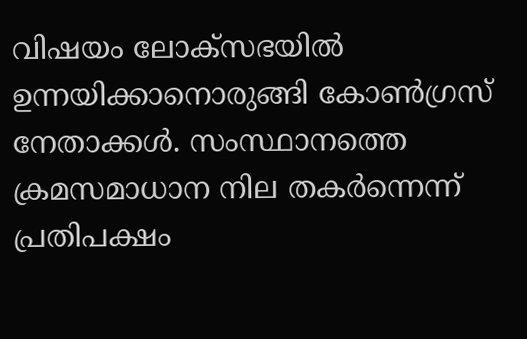വിഷയം ലോക്‌സഭയിൽ ഉന്നയിക്കാനൊരുങ്ങി കോൺഗ്രസ് നേതാക്കൾ. സംസ്ഥാനത്തെ ക്രമസമാധാന നില തകർന്നെന്ന് പ്രതിപക്ഷം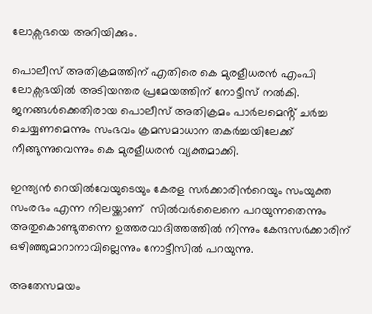ലോക്സഭയെ അറിയിക്കും.

പൊലീസ് അതിക്രമത്തിന് എതിരെ കെ മുരളീധരന്‍ എംപി ലോക്സഭയില്‍ അടിയന്തര പ്രമേയത്തിന് നോട്ടീസ് നല്‍കി. ജനങ്ങൾക്കെതിരായ പൊലീസ് അതിക്രമം പാർലമെൻ്റ് ചർച്ച ചെയ്യണമെന്നും സംഭവം ക്രമസമാധാന തകര്‍ച്ചയിലേക്ക് നീങ്ങുന്നുവെന്നും കെ മുരളീധരന്‍ വ്യക്തമാക്കി.

ഇന്ത്യന്‍ റെയില്‍വേയുടെയും കേരള സര്‍ക്കാരിന്‍റെയും സംയുക്ത സംരഭം എന്ന നിലയ്ക്കാണ്  സില്‍വര്‍ലൈനെ പറയുന്നതെന്നും അതുകൊണ്ടുതന്നെ ഉത്തരവാദിത്തത്തില്‍ നിന്നും കേന്ദസര്‍ക്കാരിന് ഒഴിഞ്ഞുമാറാനാവില്ലെന്നും നോട്ടീസില്‍ പറയുന്നു.

അതേസമയം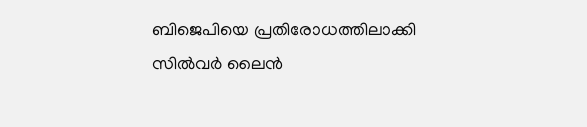ബിജെപിയെ പ്രതിരോധത്തിലാക്കി സിൽവർ ലൈൻ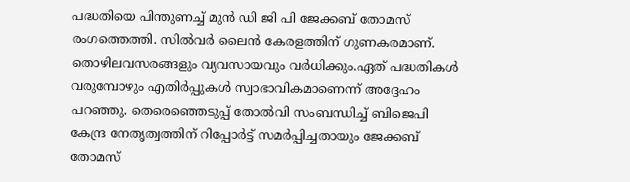പദ്ധതിയെ പിന്തുണച്ച് മുൻ ഡി ജി പി ജേക്കബ് തോമസ് രംഗത്തെത്തി. സിൽവർ ലൈൻ കേരളത്തിന് ഗുണകരമാണ്. തൊഴിലവസരങ്ങളും വ്യവസായവും വർധിക്കും.ഏത് പദ്ധതികൾ വരുമ്പോഴും എതിർപ്പുകൾ സ്വാഭാവികമാണെന്ന് അദ്ദേഹം പറഞ്ഞു. തെരെഞ്ഞെടുപ്പ് തോൽവി സംബന്ധിച്ച് ബിജെപി കേന്ദ്ര നേതൃത്വത്തിന് റിപ്പോർട്ട് സമർപ്പിച്ചതായും ജേക്കബ് തോമസ്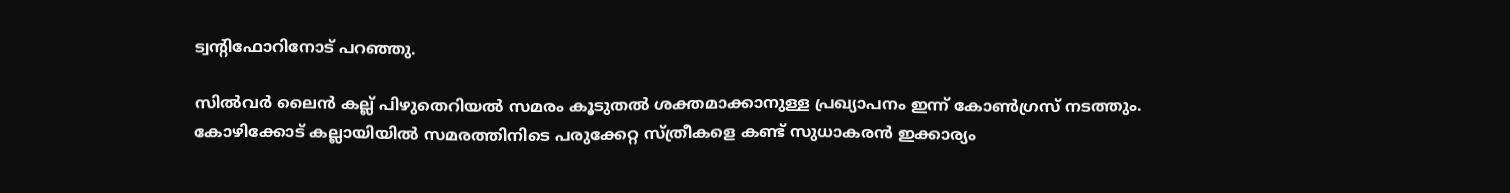ട്വന്റിഫോറിനോട് പറഞ്ഞു.

സില്‍വര്‍ ലൈന്‍ കല്ല് പിഴുതെറിയല്‍ സമരം കൂടുതല്‍ ശക്തമാക്കാനുള്ള പ്രഖ്യാപനം ഇന്ന് കോണ്‍ഗ്രസ് നടത്തും. കോഴിക്കോട് കല്ലായിയില്‍ സമരത്തിനിടെ പരുക്കേറ്റ സ്ത്രീകളെ കണ്ട് സുധാകരന്‍ ഇക്കാര്യം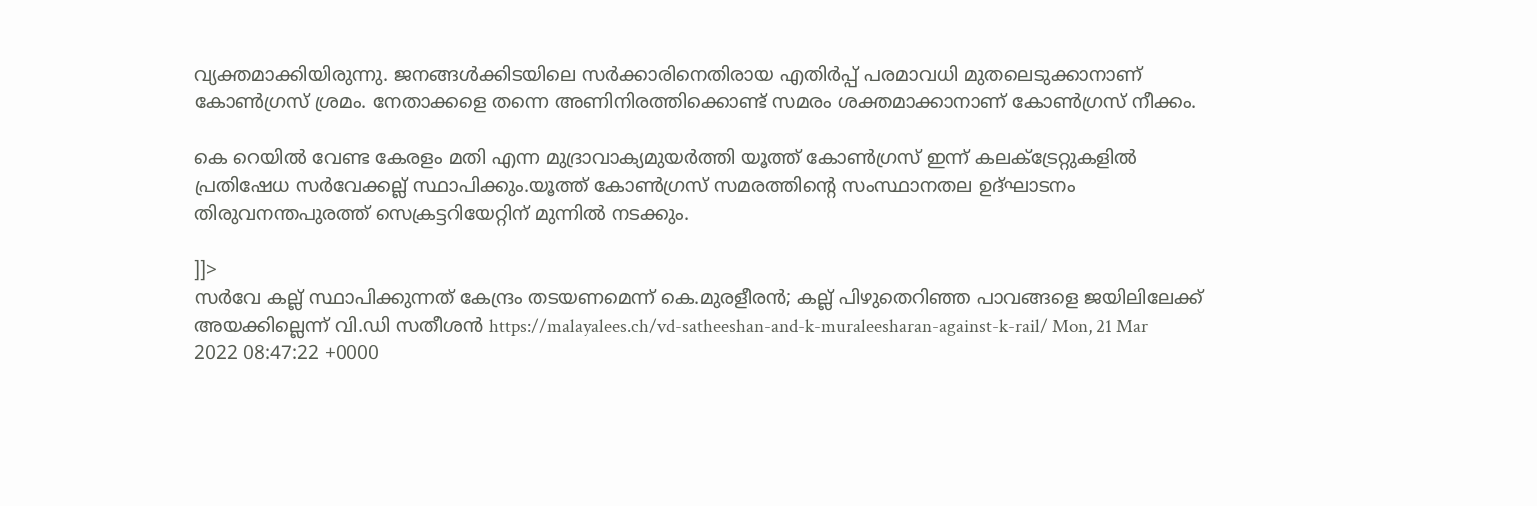വ്യക്തമാക്കിയിരുന്നു. ജനങ്ങള്‍ക്കിടയിലെ സര്‍ക്കാരിനെതിരായ എതിര്‍പ്പ് പരമാവധി മുതലെടുക്കാനാണ് കോണ്‍ഗ്രസ് ശ്രമം. നേതാക്കളെ തന്നെ അണിനിരത്തിക്കൊണ്ട് സമരം ശക്തമാക്കാനാണ് കോണ്‍ഗ്രസ് നീക്കം.

കെ റെയില്‍ വേണ്ട കേരളം മതി എന്ന മുദ്രാവാക്യമുയര്‍ത്തി യൂത്ത് കോണ്‍ഗ്രസ് ഇന്ന് കലക്ട്രേറ്റുകളില്‍ പ്രതിഷേധ സര്‍വേക്കല്ല് സ്ഥാപിക്കും.യൂത്ത് കോണ്‍ഗ്രസ് സമരത്തിന്‍റെ സംസ്ഥാനതല ഉദ്ഘാടനം തിരുവനന്തപുരത്ത് സെക്രട്ടറിയേറ്റിന് മുന്നില്‍ നടക്കും.

]]>
സർവേ കല്ല് സ്ഥാപിക്കുന്നത് കേന്ദ്രം തടയണമെന്ന് കെ.മുരളീരൻ; കല്ല് പിഴുതെറിഞ്ഞ പാവങ്ങളെ ജയിലിലേക്ക് അയക്കില്ലെന്ന് വി.ഡി സതീശൻ https://malayalees.ch/vd-satheeshan-and-k-muraleesharan-against-k-rail/ Mon, 21 Mar 2022 08:47:22 +0000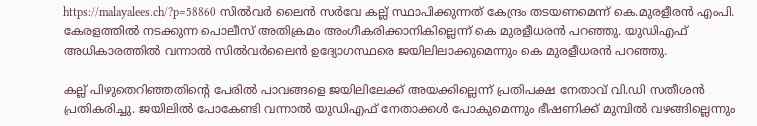https://malayalees.ch/?p=58860 സിൽവർ ലൈൻ സർവേ കല്ല് സ്ഥാപിക്കുന്നത് കേന്ദ്രം തടയണമെന്ന് കെ.മുരളീരൻ എംപി. കേരളത്തിൽ നടക്കുന്ന പൊലീസ് അതിക്രമം അംഗീകരിക്കാനികില്ലെന്ന് കെ മുരളീധരൻ പറഞ്ഞു. യുഡിഎഫ് അധികാരത്തിൽ വന്നാൽ സിൽവർലൈൻ ഉദ്യോഗസ്ഥരെ ജയിലിലാക്കുമെന്നും കെ മുരളീധരൻ പറഞ്ഞു.

കല്ല് പിഴുതെറിഞ്ഞതിന്റെ പേരിൽ പാവങ്ങളെ ജയിലിലേക്ക് അയക്കില്ലെന്ന് പ്രതിപക്ഷ നേതാവ് വി.ഡി സതീശൻ പ്രതികരിച്ചു. ജയിലിൽ പോകേണ്ടി വന്നാൽ യുഡിഎഫ് നേതാക്കൾ പോകുമെന്നും ഭീഷണിക്ക് മുമ്പിൽ വഴങ്ങില്ലെന്നും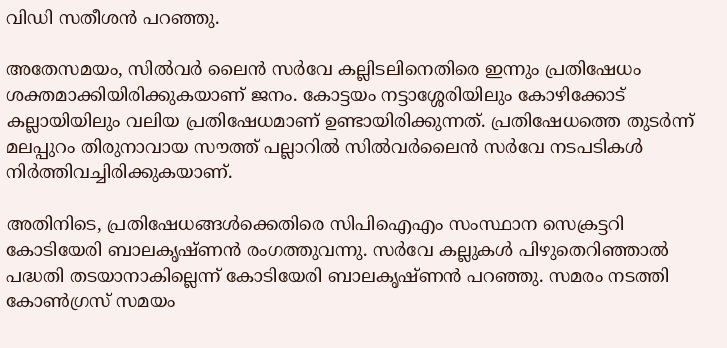വിഡി സതീശൻ പറഞ്ഞു.

അതേസമയം, സിൽവർ ലൈൻ സർവേ കല്ലിടലിനെതിരെ ഇന്നും പ്രതിഷേധം ശക്തമാക്കിയിരിക്കുകയാണ് ജനം. കോട്ടയം നട്ടാശ്ശേരിയിലും കോഴിക്കോട് കല്ലായിയിലും വലിയ പ്രതിഷേധമാണ് ഉണ്ടായിരിക്കുന്നത്. പ്രതിഷേധത്തെ തുടർന്ന് മലപ്പുറം തിരുനാവായ സൗത്ത് പല്ലാറിൽ സിൽവർലൈൻ സർവേ നടപടികൾ നിർത്തിവച്ചിരിക്കുകയാണ്.

അതിനിടെ, പ്രതിഷേധങ്ങൾക്കെതിരെ സിപിഐഎം സംസ്ഥാന സെക്രട്ടറി കോടിയേരി ബാലകൃഷ്ണൻ രംഗത്തുവന്നു. സർവേ കല്ലുകൾ പിഴുതെറിഞ്ഞാൽ പദ്ധതി തടയാനാകില്ലെന്ന് കോടിയേരി ബാലകൃഷ്ണൻ പറഞ്ഞു. സമരം നടത്തി കോൺഗ്രസ് സമയം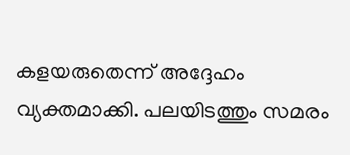കളയരുതെന്ന് അദ്ദേഹം വ്യക്തമാക്കി. പലയിടത്തും സമരം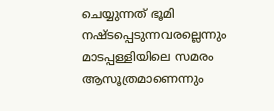ചെയ്യുന്നത് ഭൂമി നഷ്ടപ്പെടുന്നവരല്ലെന്നും മാടപ്പള്ളിയിലെ സമരം ആസൂത്രമാണെന്നും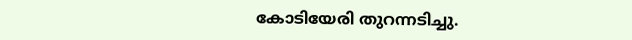കോടിയേരി തുറന്നടിച്ചു.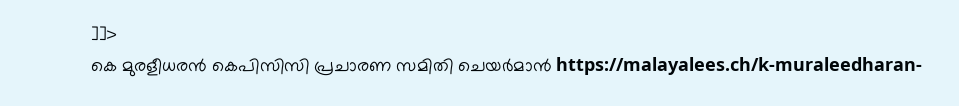]]>
കെ മുരളീധരന്‍ കെപിസിസി പ്രചാരണ സമിതി ചെയര്‍മാന്‍ https://malayalees.ch/k-muraleedharan-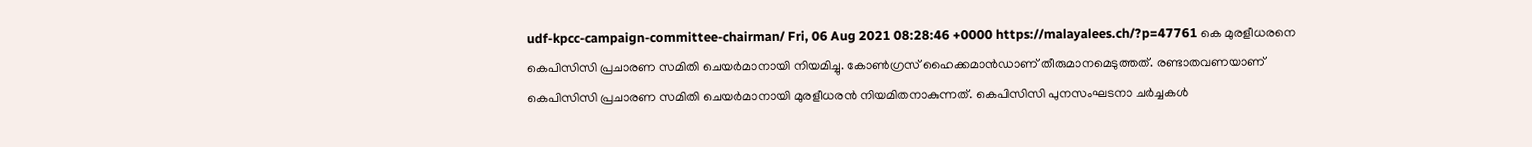udf-kpcc-campaign-committee-chairman/ Fri, 06 Aug 2021 08:28:46 +0000 https://malayalees.ch/?p=47761 കെ മുരളീധരനെ കെപിസിസി പ്രചാരണ സമിതി ചെയര്‍മാനായി നിയമിച്ചു. കോണ്‍ഗ്രസ് ഹൈക്കമാന്‍ഡാണ് തീരുമാനമെടുത്തത്. രണ്ടാതവണയാണ് കെപിസിസി പ്രചാരണ സമിതി ചെയര്‍മാനായി മുരളീധരന്‍ നിയമിതനാകുന്നത്. കെപിസിസി പുനസംഘടനാ ചര്‍ച്ചകള്‍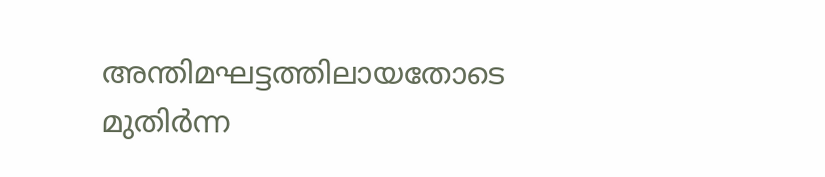അന്തിമഘട്ടത്തിലായതോടെ മുതിര്‍ന്ന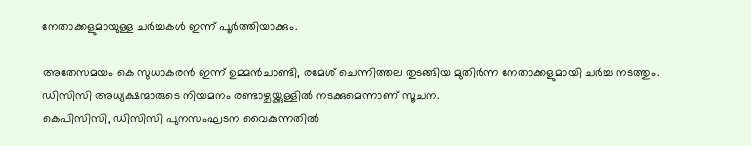നേതാക്കളുമായുള്ള ചര്‍ച്ചകള്‍ ഇന്ന് പൂര്‍ത്തിയാക്കും.

അതേസമയം കെ സുധാകരന്‍ ഇന്ന് ഉമ്മന്‍ചാണ്ടി, രമേശ് ചെന്നിത്തല തുടങ്ങിയ മുതിര്‍ന്ന നേതാക്കളുമായി ചര്‍ച്ച നടത്തും. ഡിസിസി അധ്യക്ഷന്മാരുടെ നിയമനം രണ്ടാഴ്ചയ്ക്കുള്ളില്‍ നടക്കുമെന്നാണ് സൂചന.
കെപിസിസി, ഡിസിസി പുനസംഘടന വൈകുന്നതില്‍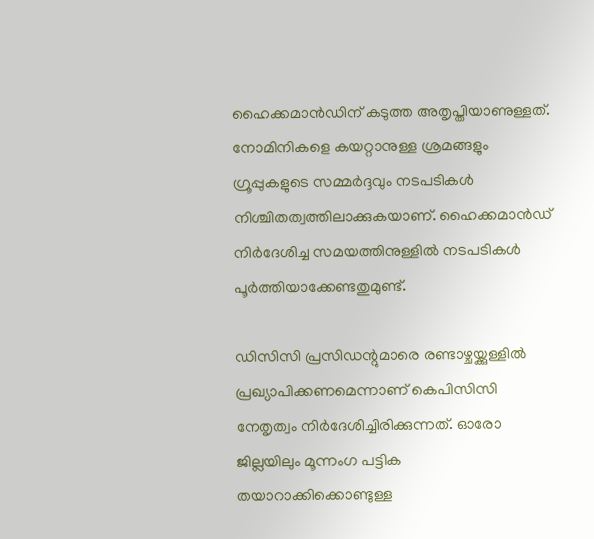ഹൈക്കമാന്‍ഡിന് കടുത്ത അതൃപ്തിയാണുള്ളത്.
നോമിനികളെ കയറ്റാനുള്ള ശ്രമങ്ങളും ഗ്രൂപ്പുകളുടെ സമ്മര്‍ദ്ദവും നടപടികള്‍ നിശ്ചിതത്വത്തിലാക്കുകയാണ്. ഹൈക്കമാന്‍ഡ് നിര്‍ദേശിച്ച സമയത്തിനുള്ളില്‍ നടപടികള്‍ പൂര്‍ത്തിയാക്കേണ്ടതുമുണ്ട്.

ഡിസിസി പ്രസിഡന്റുമാരെ രണ്ടാഴ്ചയ്ക്കുള്ളില്‍ പ്രഖ്യാപിക്കണമെന്നാണ് കെപിസിസി നേതൃത്വം നിര്‍ദേശിച്ചിരിക്കുന്നത്. ഓരോ ജില്ലയിലും മൂന്നംഗ പട്ടിക തയാറാക്കിക്കൊണ്ടുള്ള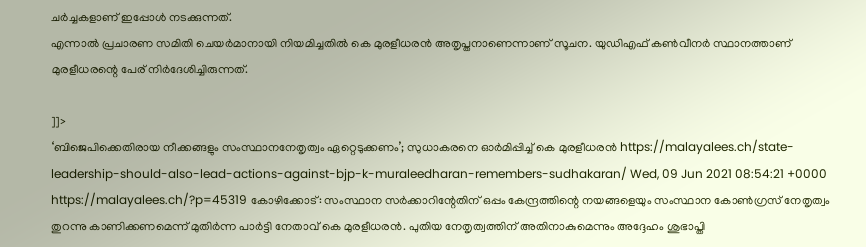ചര്‍ച്ചകളാണ് ഇപ്പോള്‍ നടക്കുന്നത്.
എന്നാല്‍ പ്രചാരണ സമിതി ചെയര്‍മാനായി നിയമിച്ചതില്‍ കെ മുരളീധരന്‍ അതൃപ്തനാണെന്നാണ് സൂചന. യുഡിഎഫ് കണ്‍വീനര്‍ സ്ഥാനത്താണ് മുരളീധരന്റെ പേര് നിര്‍ദേശിച്ചിരുന്നത്.

]]>
‘ബിജെപിക്കെതിരായ നീക്കങ്ങളും സംസ്ഥാനനേതൃത്വം ഏറ്റെടുക്കണം’; സുധാകരനെ ഓർമിപ്പിച്ച് കെ മുരളീധരൻ https://malayalees.ch/state-leadership-should-also-lead-actions-against-bjp-k-muraleedharan-remembers-sudhakaran/ Wed, 09 Jun 2021 08:54:21 +0000 https://malayalees.ch/?p=45319 കോഴിക്കോട്: സംസ്ഥാന സർക്കാറിന്റേതിന് ഒപ്പം കേന്ദ്രത്തിന്റെ നയങ്ങളെയും സംസ്ഥാന കോൺഗ്രസ് നേതൃത്വം തുറന്നു കാണിക്കണമെന്ന് മുതിർന്ന പാർട്ടി നേതാവ് കെ മുരളീധരൻ. പുതിയ നേതൃത്വത്തിന് അതിനാകുമെന്നും അദ്ദേഹം ശുഭാപ്തി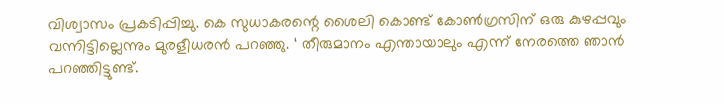വിശ്വാസം പ്രകടിപ്പിച്ചു. കെ സുധാകരന്റെ ശൈലി കൊണ്ട് കോൺഗ്രസിന് ഒരു കുഴപ്പവും വന്നിട്ടില്ലെന്നും മുരളീധരൻ പറഞ്ഞു. ‘ തീരുമാനം എന്തായാലും എന്ന് നേരത്തെ ഞാൻ പറഞ്ഞിട്ടുണ്ട്.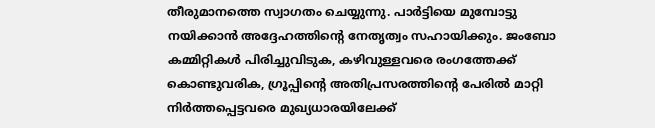തീരുമാനത്തെ സ്വാഗതം ചെയ്യുന്നു. പാർട്ടിയെ മുമ്പോട്ടു നയിക്കാൻ അദ്ദേഹത്തിന്റെ നേതൃത്വം സഹായിക്കും. ജംബോ കമ്മിറ്റികൾ പിരിച്ചുവിടുക, കഴിവുള്ളവരെ രംഗത്തേക്ക് കൊണ്ടുവരിക, ഗ്രൂപ്പിന്റെ അതിപ്രസരത്തിന്റെ പേരിൽ മാറ്റി നിർത്തപ്പെട്ടവരെ മുഖ്യധാരയിലേക്ക്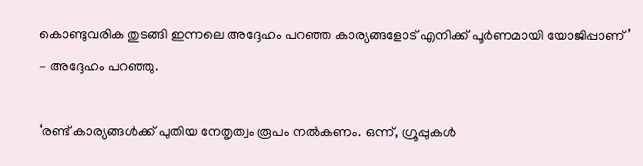കൊണ്ടുവരിക തുടങ്ങി ഇന്നലെ അദ്ദേഹം പറഞ്ഞ കാര്യങ്ങളോട് എനിക്ക് പൂർണമായി യോജിപ്പാണ്’ – അദ്ദേഹം പറഞ്ഞു.

‘രണ്ട് കാര്യങ്ങൾക്ക് പുതിയ നേതൃത്വം രൂപം നൽകണം. ഒന്ന്, ഗ്രൂപ്പുകൾ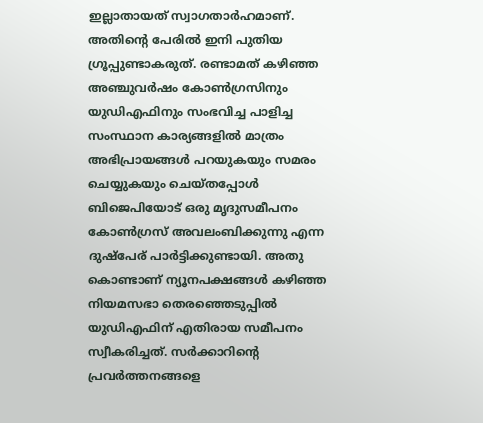ഇല്ലാതായത് സ്വാഗതാർഹമാണ്. അതിന്റെ പേരിൽ ഇനി പുതിയ ഗ്രൂപ്പുണ്ടാകരുത്. രണ്ടാമത് കഴിഞ്ഞ അഞ്ചുവർഷം കോൺഗ്രസിനും യുഡിഎഫിനും സംഭവിച്ച പാളിച്ച സംസ്ഥാന കാര്യങ്ങളിൽ മാത്രം അഭിപ്രായങ്ങൾ പറയുകയും സമരം ചെയ്യുകയും ചെയ്തപ്പോൾ ബിജെപിയോട് ഒരു മൃദുസമീപനം കോൺഗ്രസ് അവലംബിക്കുന്നു എന്ന ദുഷ്‌പേര് പാർട്ടിക്കുണ്ടായി. അതു കൊണ്ടാണ് ന്യൂനപക്ഷങ്ങൾ കഴിഞ്ഞ നിയമസഭാ തെരഞ്ഞെടുപ്പിൽ യുഡിഎഫിന് എതിരായ സമീപനം സ്വീകരിച്ചത്. സർക്കാറിന്റെ പ്രവർത്തനങ്ങളെ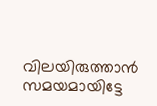വിലയിരുത്താൻ സമയമായിട്ടേ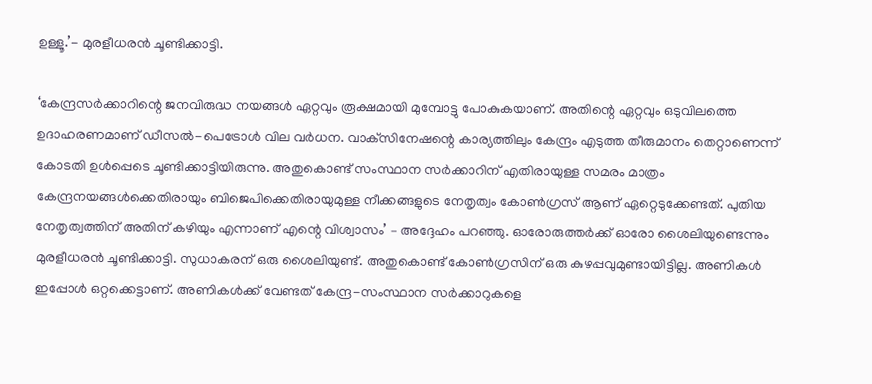ഉള്ളൂ.’- മുരളീധരൻ ചൂണ്ടിക്കാട്ടി.

‘കേന്ദ്രസർക്കാറിന്റെ ജനവിരുദ്ധ നയങ്ങൾ ഏറ്റവും രൂക്ഷമായി മുമ്പോട്ടു പോകുകയാണ്. അതിന്റെ ഏറ്റവും ഒടുവിലത്തെ ഉദാഹരണമാണ് ഡീസൽ-പെട്രോൾ വില വർധന. വാക്‌സിനേഷന്റെ കാര്യത്തിലും കേന്ദ്രം എടുത്ത തീരുമാനം തെറ്റാണെന്ന് കോടതി ഉൾപ്പെടെ ചൂണ്ടിക്കാട്ടിയിരുന്നു. അതുകൊണ്ട് സംസ്ഥാന സർക്കാറിന് എതിരായുള്ള സമരം മാത്രം കേന്ദ്രനയങ്ങൾക്കെതിരായും ബിജെപിക്കെതിരായുമുള്ള നീക്കങ്ങളുടെ നേതൃത്വം കോൺഗ്രസ് ആണ് ഏറ്റെടുക്കേണ്ടത്. പുതിയ നേതൃത്വത്തിന് അതിന് കഴിയും എന്നാണ് എന്റെ വിശ്വാസം’ – അദ്ദേഹം പറഞ്ഞു. ഓരോരുത്തർക്ക് ഓരോ ശൈലിയുണ്ടെന്നും മുരളീധരൻ ചൂണ്ടിക്കാട്ടി. സുധാകരന് ഒരു ശൈലിയുണ്ട്. അതുകൊണ്ട് കോൺഗ്രസിന് ഒരു കുഴപ്പവുമുണ്ടായിട്ടില്ല. അണികൾ ഇപ്പോൾ ഒറ്റക്കെട്ടാണ്. അണികൾക്ക് വേണ്ടത് കേന്ദ്ര-സംസ്ഥാന സർക്കാറുകളെ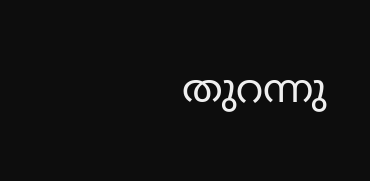തുറന്നു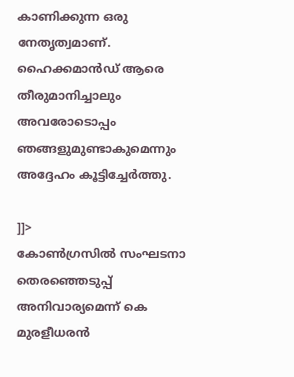കാണിക്കുന്ന ഒരു നേതൃത്വമാണ്. ഹൈക്കമാൻഡ് ആരെ തീരുമാനിച്ചാലും അവരോടൊപ്പം ഞങ്ങളുമുണ്ടാകുമെന്നും അദ്ദേഹം കൂട്ടിച്ചേർത്തു.

]]>
കോൺഗ്രസിൽ സംഘടനാ തെരഞ്ഞെടുപ്പ് അനിവാര്യമെന്ന് കെ മുരളീധരൻ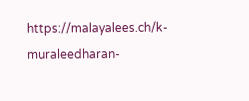https://malayalees.ch/k-muraleedharan-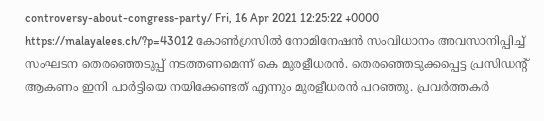controversy-about-congress-party/ Fri, 16 Apr 2021 12:25:22 +0000 https://malayalees.ch/?p=43012 കോൺഗ്രസിൽ നോമിനേഷൻ സംവിധാനം അവസാനിപ്പിച്ച് സംഘടന തെരഞ്ഞെടുപ്പ് നടത്തണമെന്ന് കെ മുരളീധരൻ. തെരഞ്ഞെടുക്കപ്പെട്ട പ്രസിഡന്റ് ആകണം ഇനി പാർട്ടിയെ നയിക്കേണ്ടത് എന്നും മുരളീധരൻ പറഞ്ഞു. പ്രവർത്തകർ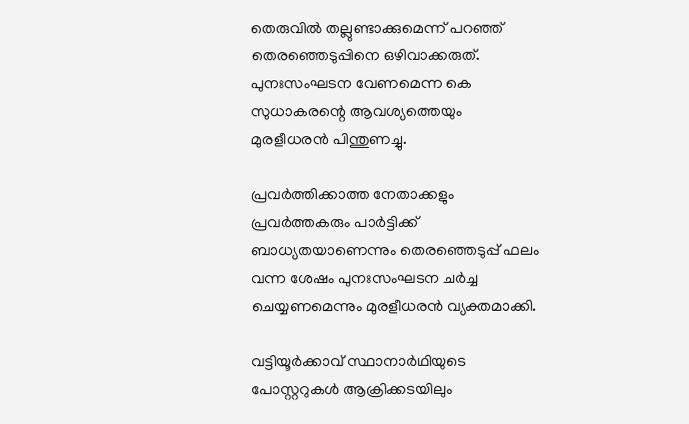തെരുവിൽ തല്ലുണ്ടാക്കുമെന്ന് പറഞ്ഞ് തെരഞ്ഞെടുപ്പിനെ ഒഴിവാക്കരുത്. പുനഃസംഘടന വേണമെന്ന കെ സുധാകരന്റെ ആവശ്യത്തെയും മുരളീധരൻ പിന്തുണച്ചു.

പ്രവർത്തിക്കാത്ത നേതാക്കളും പ്രവർത്തകരും പാർട്ടിക്ക് ബാധ്യതയാണെന്നും തെരഞ്ഞെടുപ്പ് ഫലം വന്ന ശേഷം പുനഃസംഘടന ചർച്ച ചെയ്യണമെന്നും മുരളീധരൻ വ്യക്തമാക്കി.

വട്ടിയൂർക്കാവ് സ്ഥാനാർഥിയുടെ പോസ്റ്ററുകൾ ആക്രിക്കടയിലും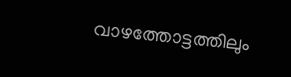വാഴത്തോട്ടത്തിലും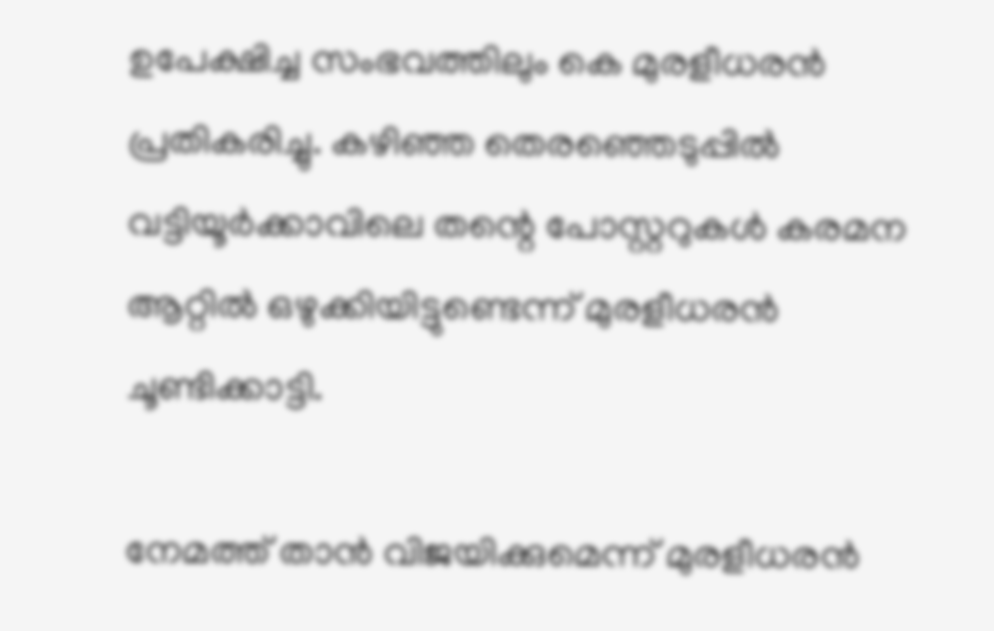ഉപേക്ഷിച്ച സംഭവത്തിലും കെ മുരളീധരൻ പ്രതികരിച്ചു. കഴിഞ്ഞ തെരഞ്ഞെടുപ്പിൽ വട്ടിയൂർക്കാവിലെ തന്റെ പോസ്റ്ററുകൾ കരമന ആറ്റിൽ ഒഴുക്കിയിട്ടുണ്ടെന്ന് മുരളീധരൻ ചൂണ്ടിക്കാട്ടി.

നേമത്ത് താൻ വിജയിക്കുമെന്ന് മുരളീധരൻ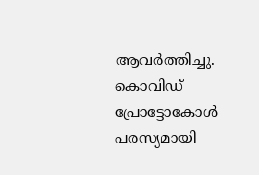ആവർത്തിച്ചു. കൊവിഡ് പ്രോട്ടോകോൾ പരസ്യമായി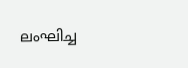ലംഘിച്ച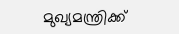മുഖ്യമന്ത്രിക്ക്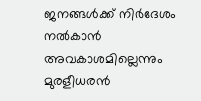ജനങ്ങൾക്ക് നിർദേശം നൽകാൻ അവകാശമില്ലെന്നും മുരളീധരൻ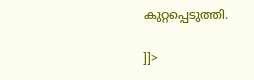കുറ്റപ്പെടുത്തി.

]]>